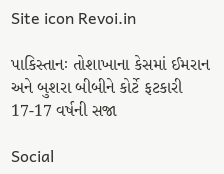Site icon Revoi.in

પાકિસ્તાનઃ તોશાખાના કેસમાં ઈમરાન અને બુશરા બીબીને કોર્ટે ફટકારી 17-17 વર્ષની સજા

Social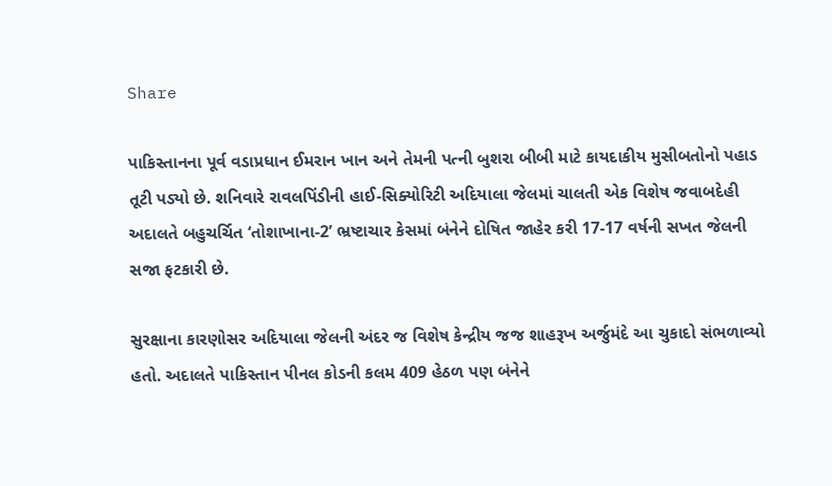Share

પાકિસ્તાનના પૂર્વ વડાપ્રધાન ઈમરાન ખાન અને તેમની પત્ની બુશરા બીબી માટે કાયદાકીય મુસીબતોનો પહાડ તૂટી પડ્યો છે. શનિવારે રાવલપિંડીની હાઈ-સિક્યોરિટી અદિયાલા જેલમાં ચાલતી એક વિશેષ જવાબદેહી અદાલતે બહુચર્ચિત ‘તોશાખાના-2’ ભ્રષ્ટાચાર કેસમાં બંનેને દોષિત જાહેર કરી 17-17 વર્ષની સખત જેલની સજા ફટકારી છે.

સુરક્ષાના કારણોસર અદિયાલા જેલની અંદર જ વિશેષ કેન્દ્રીય જજ શાહરૂખ અર્જુમંદે આ ચુકાદો સંભળાવ્યો હતો. અદાલતે પાકિસ્તાન પીનલ કોડની કલમ 409 હેઠળ પણ બંનેને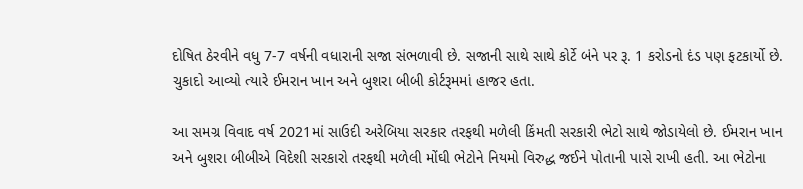દોષિત ઠેરવીને વધુ 7-7 વર્ષની વધારાની સજા સંભળાવી છે. સજાની સાથે સાથે કોર્ટે બંને પર રૂ. 1 કરોડનો દંડ પણ ફટકાર્યો છે. ચુકાદો આવ્યો ત્યારે ઈમરાન ખાન અને બુશરા બીબી કોર્ટરૂમમાં હાજર હતા.

આ સમગ્ર વિવાદ વર્ષ 2021માં સાઉદી અરેબિયા સરકાર તરફથી મળેલી કિંમતી સરકારી ભેટો સાથે જોડાયેલો છે. ઈમરાન ખાન અને બુશરા બીબીએ વિદેશી સરકારો તરફથી મળેલી મોંઘી ભેટોને નિયમો વિરુદ્ધ જઈને પોતાની પાસે રાખી હતી. આ ભેટોના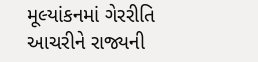મૂલ્યાંકનમાં ગેરરીતિ આચરીને રાજ્યની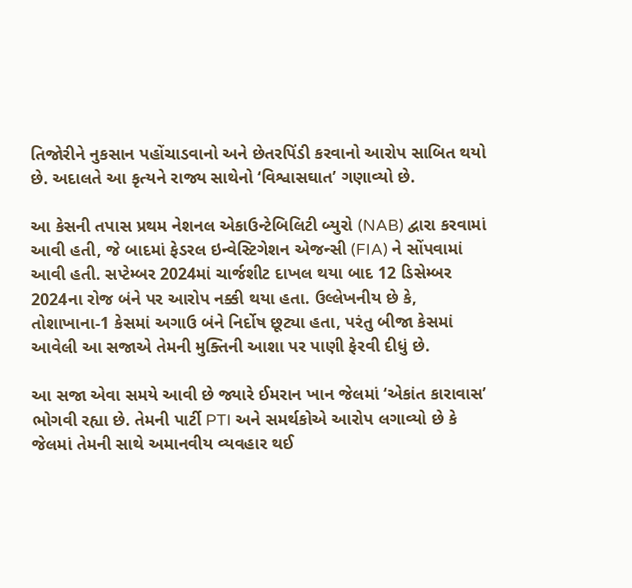તિજોરીને નુકસાન પહોંચાડવાનો અને છેતરપિંડી કરવાનો આરોપ સાબિત થયો છે. અદાલતે આ કૃત્યને રાજ્ય સાથેનો ‘વિશ્વાસઘાત’ ગણાવ્યો છે.

આ કેસની તપાસ પ્રથમ નેશનલ એકાઉન્ટેબિલિટી બ્યુરો (NAB) દ્વારા કરવામાં આવી હતી, જે બાદમાં ફેડરલ ઇન્વેસ્ટિગેશન એજન્સી (FIA) ને સોંપવામાં આવી હતી. સપ્ટેમ્બર 2024માં ચાર્જશીટ દાખલ થયા બાદ 12 ડિસેમ્બર 2024ના રોજ બંને પર આરોપ નક્કી થયા હતા. ઉલ્લેખનીય છે કે, તોશાખાના-1 કેસમાં અગાઉ બંને નિર્દોષ છૂટ્યા હતા, પરંતુ બીજા કેસમાં આવેલી આ સજાએ તેમની મુક્તિની આશા પર પાણી ફેરવી દીધું છે.

આ સજા એવા સમયે આવી છે જ્યારે ઈમરાન ખાન જેલમાં ‘એકાંત કારાવાસ’ ભોગવી રહ્યા છે. તેમની પાર્ટી PTI અને સમર્થકોએ આરોપ લગાવ્યો છે કે જેલમાં તેમની સાથે અમાનવીય વ્યવહાર થઈ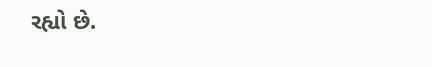રહ્યો છે.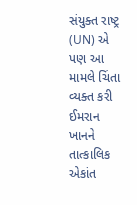સંયુક્ત રાષ્ટ્ર (UN) એ પણ આ મામલે ચિંતા વ્યક્ત કરી ઈમરાન ખાનને તાત્કાલિક એકાંત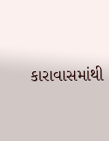કારાવાસમાંથી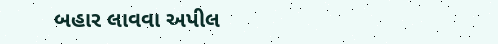બહાર લાવવા અપીલ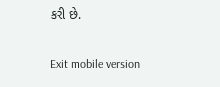કરી છે.

Exit mobile version